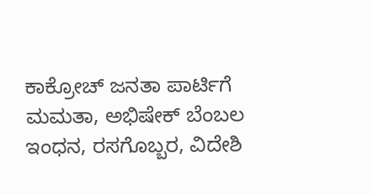ಕಾಕ್ರೋಚ್ ಜನತಾ ಪಾರ್ಟಿಗೆ ಮಮತಾ, ಅಭಿಷೇಕ್ ಬೆಂಬಲ
ಇಂಧನ, ರಸಗೊಬ್ಬರ, ವಿದೇಶಿ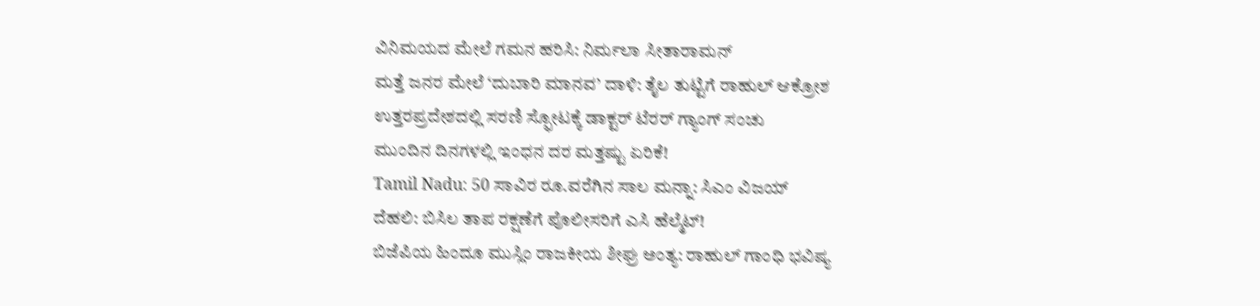ವಿನಿಮಯದ ಮೇಲೆ ಗಮನ ಹರಿಸಿ: ನಿರ್ಮಲಾ ಸೀತಾರಾಮನ್
ಮತ್ತೆ ಜನರ ಮೇಲೆ ‘ದುಬಾರಿ ಮಾನವ’ ದಾಳಿ: ತೈಲ ತುಟ್ಟಿಗೆ ರಾಹುಲ್ ಆಕ್ರೋಶ
ಉತ್ತರಪ್ರದೇಶದಲ್ಲಿ ಸರಣಿ ಸ್ಫೋಟಕ್ಕೆ ಡಾಕ್ಟರ್ ಟೆರರ್ ಗ್ಯಾಂಗ್ ಸಂಚು
ಮುಂದಿನ ದಿನಗಳಲ್ಲಿ ಇಂಧನ ದರ ಮತ್ತಷ್ಟು ಏರಿಕೆ!
Tamil Nadu: 50 ಸಾವಿರ ರೂ.ವರೆಗಿನ ಸಾಲ ಮನ್ನಾ: ಸಿಎಂ ವಿಜಯ್
ದೆಹಲಿ: ಬಿಸಿಲ ತಾಪ ರಕ್ಷಣೆಗೆ ಪೊಲೀಸರಿಗೆ ಎಸಿ ಹೆಲ್ಮೆಟ್!
ಬಿಜೆಪಿಯ ಹಿಂದೂ ಮುಸ್ಲಿಂ ರಾಜಕೀಯ ಶೀಘ್ರ ಅಂತ್ಯ: ರಾಹುಲ್ ಗಾಂಧಿ ಭವಿಷ್ಯ